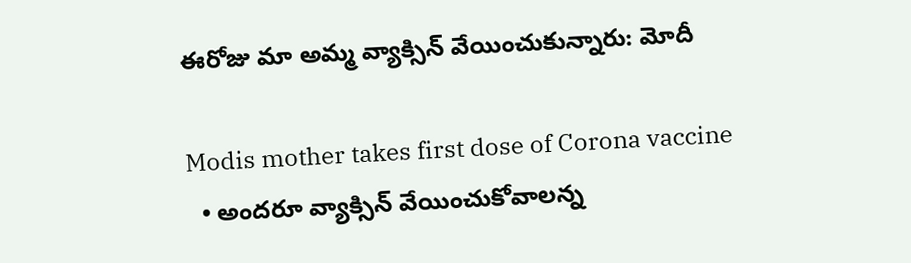ఈరోజు మా అమ్మ వ్యాక్సిన్ వేయించుకున్నారు: మోదీ

Modis mother takes first dose of Corona vaccine
  • అందరూ వ్యాక్సిన్ వేయించుకోవాలన్న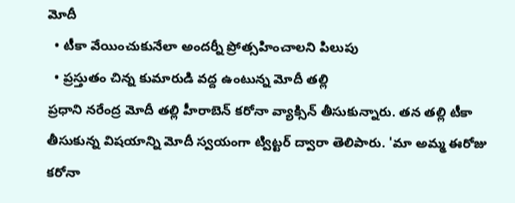మోదీ
  • టీకా వేయించుకునేలా అందర్నీ ప్రోత్సహించాలని పిలుపు
  • ప్రస్తుతం చిన్న కుమారుడి వద్ద ఉంటున్న మోదీ తల్లి
ప్రధాని నరేంద్ర మోదీ తల్లి హీరాబెన్ కరోనా వ్యాక్సిన్ తీసుకున్నారు. తన తల్లి టీకా తీసుకున్న విషయాన్ని మోదీ స్వయంగా ట్విట్టర్ ద్వారా తెలిపారు. 'మా అమ్మ ఈరోజు కరోనా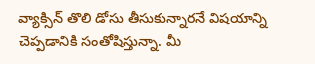వ్యాక్సిన్ తొలి డోసు తీసుకున్నారనే విషయాన్ని చెప్పడానికి సంతోషిస్తున్నా. మీ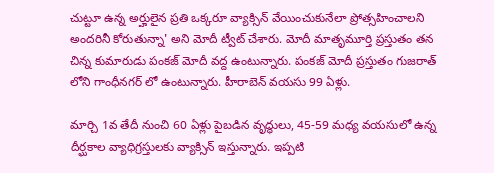చుట్టూ ఉన్న అర్హులైన ప్రతి ఒక్కరూ వ్యాక్సిన్ వేయించుకునేలా ప్రోత్సహించాలని అందరినీ కోరుతున్నా' అని మోదీ ట్వీట్ చేశారు. మోదీ మాతృమూర్తి ప్రస్తుతం తన చిన్న కుమారుడు పంకజ్ మోదీ వద్ద ఉంటున్నారు. పంకజ్ మోదీ ప్రస్తుతం గుజరాత్ లోని గాంధీనగర్ లో ఉంటున్నారు. హీరాబెన్ వయసు 99 ఏళ్లు.

మార్చి 1వ తేదీ నుంచి 60 ఏళ్లు పైబడిన వృద్ధులు, 45-59 మధ్య వయసులో ఉన్న దీర్ఘకాల వ్యాధిగ్రస్తులకు వ్యాక్సిన్ ఇస్తున్నారు. ఇప్పటి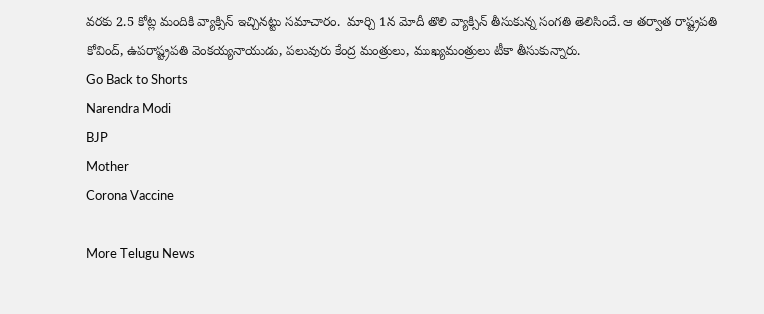వరకు 2.5 కోట్ల మందికి వ్యాక్సిన్ ఇచ్చినట్టు సమాచారం.  మార్చి 1న మోదీ తొలి వ్యాక్సిన్ తీసుకున్న సంగతి తెలిసిందే. ఆ తర్వాత రాష్ట్రపతి కోవింద్, ఉపరాష్ట్రపతి వెంకయ్యనాయుడు, పలువురు కేంద్ర మంత్రులు, ముఖ్యమంత్రులు టీకా తీసుకున్నారు.
Go Back to Shorts
Narendra Modi
BJP
Mother
Corona Vaccine

More Telugu News